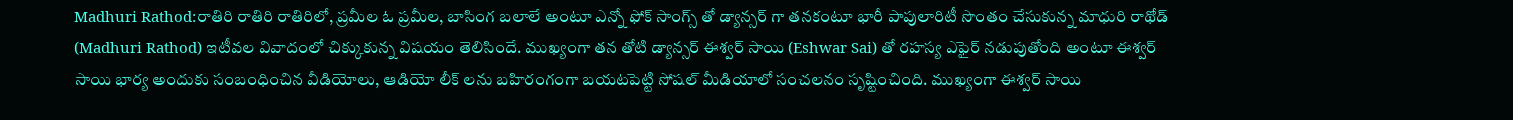Madhuri Rathod:రాతిరి రాతిరి రాతిరిలో, ప్రమీల ఓ ప్రమీల, బాసింగ బలాలే అంటూ ఎన్నో ఫోక్ సాంగ్స్ తో డ్యాన్సర్ గా తనకంటూ భారీ పాపులారిటీ సొంతం చేసుకున్న మాధురి రాథోడ్ (Madhuri Rathod) ఇటీవల వివాదంలో చిక్కుకున్న విషయం తెలిసిందే. ముఖ్యంగా తన తోటి డ్యాన్సర్ ఈశ్వర్ సాయి (Eshwar Sai) తో రహస్య ఎఫైర్ నడుపుతోంది అంటూ ఈశ్వర్ సాయి భార్య అందుకు సంబంధించిన వీడియోలు, ఆడియో లీక్ లను బహిరంగంగా బయటపెట్టి సోషల్ మీడియాలో సంచలనం సృష్టించింది. ముఖ్యంగా ఈశ్వర్ సాయి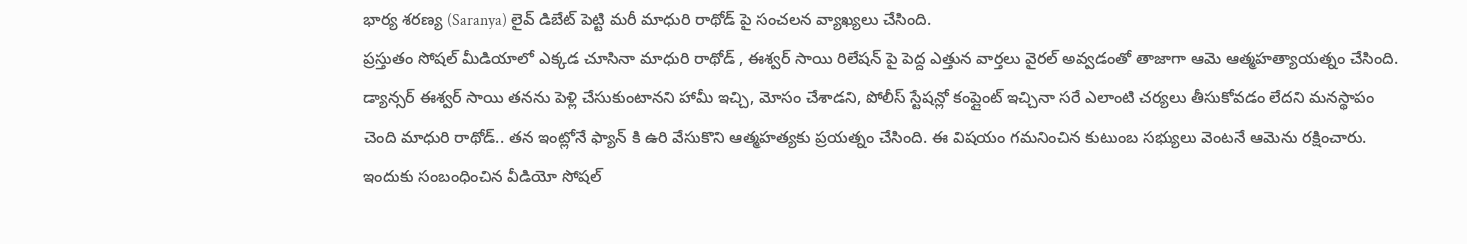భార్య శరణ్య (Saranya) లైవ్ డిబేట్ పెట్టి మరీ మాధురి రాథోడ్ పై సంచలన వ్యాఖ్యలు చేసింది.
ప్రస్తుతం సోషల్ మీడియాలో ఎక్కడ చూసినా మాధురి రాథోడ్ , ఈశ్వర్ సాయి రిలేషన్ పై పెద్ద ఎత్తున వార్తలు వైరల్ అవ్వడంతో తాజాగా ఆమె ఆత్మహత్యాయత్నం చేసింది. డ్యాన్సర్ ఈశ్వర్ సాయి తనను పెళ్లి చేసుకుంటానని హామీ ఇచ్చి, మోసం చేశాడని, పోలీస్ స్టేషన్లో కంప్లైంట్ ఇచ్చినా సరే ఎలాంటి చర్యలు తీసుకోవడం లేదని మనస్థాపం చెంది మాధురి రాథోడ్.. తన ఇంట్లోనే ఫ్యాన్ కి ఉరి వేసుకొని ఆత్మహత్యకు ప్రయత్నం చేసింది. ఈ విషయం గమనించిన కుటుంబ సభ్యులు వెంటనే ఆమెను రక్షించారు. ఇందుకు సంబంధించిన వీడియో సోషల్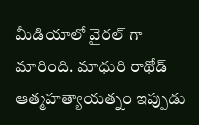మీడియాలో వైరల్ గా మారింది. మాధురి రాథోడ్ ఆత్మహత్యాయత్నం ఇప్పుడు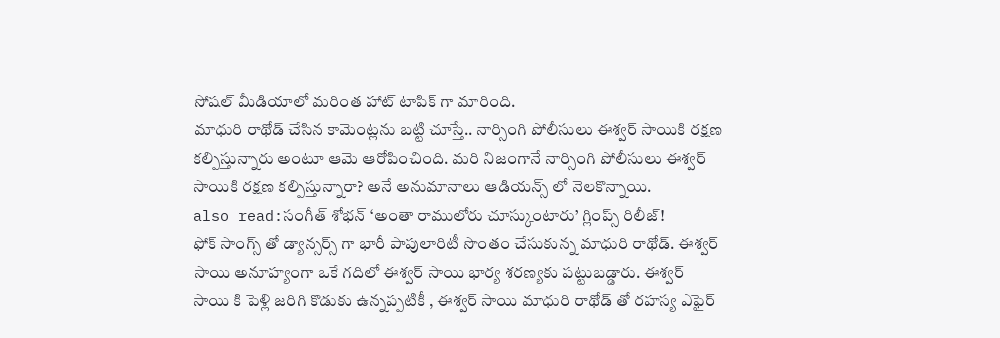సోషల్ మీడియాలో మరింత హాట్ టాపిక్ గా మారింది.
మాధురి రాథోడ్ చేసిన కామెంట్లను బట్టి చూస్తే.. నార్సింగి పోలీసులు ఈశ్వర్ సాయికి రక్షణ కల్పిస్తున్నారు అంటూ ఆమె ఆరోపించింది. మరి నిజంగానే నార్సింగి పోలీసులు ఈశ్వర్ సాయికి రక్షణ కల్పిస్తున్నారా? అనే అనుమానాలు ఆడియన్స్ లో నెలకొన్నాయి.
also read:సంగీత్ శోభన్ ‘అంతా రాములోరు చూస్కుంటారు’ గ్లింప్స్ రిలీజ్!
ఫోక్ సాంగ్స్ తో డ్యాన్సర్స్ గా భారీ పాపులారిటీ సొంతం చేసుకున్న మాధురి రాథోడ్. ఈశ్వర్ సాయి అనూహ్యంగా ఒకే గదిలో ఈశ్వర్ సాయి భార్య శరణ్యకు పట్టుబడ్డారు. ఈశ్వర్ సాయి కి పెళ్లి జరిగి కొడుకు ఉన్నప్పటికీ , ఈశ్వర్ సాయి మాధురి రాథోడ్ తో రహస్య ఎఫైర్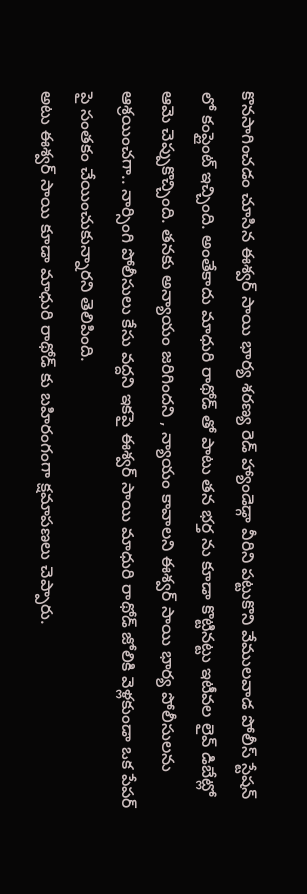కొనసాగించడం చూసిన ఈశ్వర్ సాయి భార్య శరణ్య రెడ్ హ్యాండెడ్గా వీరిని పట్టుకొని వేములవాడ పోలీస్ స్టేషన్ లో కంప్లైంట్ ఇచ్చింది. అంతేకాదు మాధురి రాథోడ్ తో పాటు తన భర్త ను కూడా కొట్టినట్టు ఇటీవల లైవ్ డిబేట్లో ఆమె చెప్పుకొచ్చింది. తనకు అన్యాయం జరిగిందని , న్యాయం కావాలని ఈశ్వర్ సాయి భార్య పోలీసులను ఆశ్రయించగా.. నార్సింగి పోలీసులు కేసు వద్దని ఇకపై ఈశ్వర్ సాయి మాధురి రాథోడ్ జోలికి వెళ్లకుండా ఒక పేపర్ పై సంతకం చేయించుకున్నారని తెలిపింది.
అటు ఈశ్వర్ సాయి కూడా మాధురి రాథోడ్ కు బహిరంగంగా క్షమాపణలు చెప్పారు.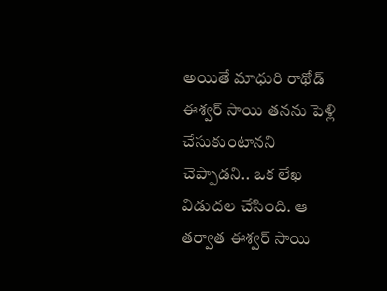అయితే మాధురి రాథోడ్ ఈశ్వర్ సాయి తనను పెళ్లి చేసుకుంటానని చెప్పాడని.. ఒక లేఖ విడుదల చేసింది. ఆ తర్వాత ఈశ్వర్ సాయి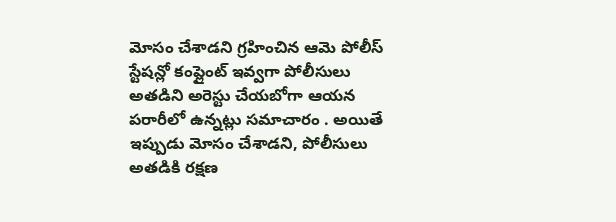మోసం చేశాడని గ్రహించిన ఆమె పోలీస్ స్టేషన్లో కంప్లైంట్ ఇవ్వగా పోలీసులు అతడిని అరెస్టు చేయబోగా ఆయన పరారీలో ఉన్నట్లు సమాచారం . అయితే ఇప్పుడు మోసం చేశాడని, పోలీసులు అతడికి రక్షణ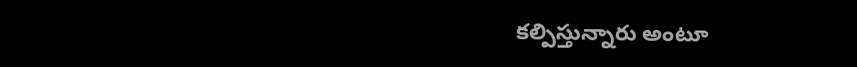కల్పిస్తున్నారు అంటూ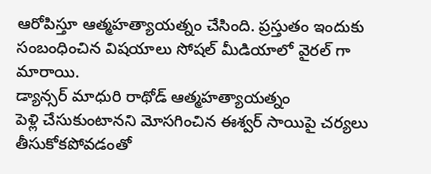ఆరోపిస్తూ ఆత్మహత్యాయత్నం చేసింది. ప్రస్తుతం ఇందుకు సంబంధించిన విషయాలు సోషల్ మీడియాలో వైరల్ గా మారాయి.
డ్యాన్సర్ మాధురి రాథోడ్ ఆత్మహత్యాయత్నం
పెళ్లి చేసుకుంటానని మోసగించిన ఈశ్వర్ సాయిపై చర్యలు తీసుకోకపోవడంతో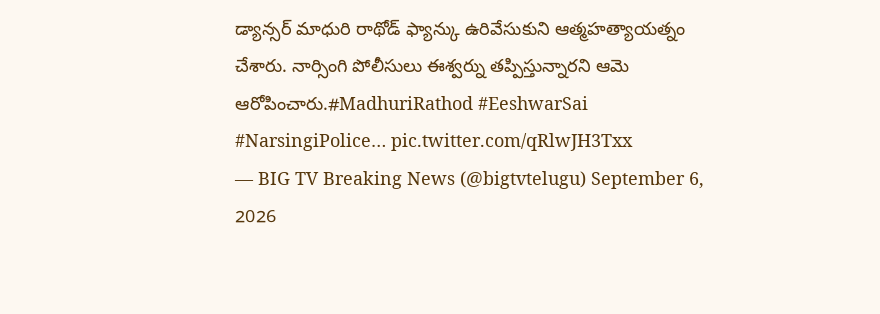డ్యాన్సర్ మాధురి రాథోడ్ ఫ్యాన్కు ఉరివేసుకుని ఆత్మహత్యాయత్నం చేశారు. నార్సింగి పోలీసులు ఈశ్వర్ను తప్పిస్తున్నారని ఆమె ఆరోపించారు.#MadhuriRathod #EeshwarSai #NarsingiPolice… pic.twitter.com/qRlwJH3Txx
— BIG TV Breaking News (@bigtvtelugu) September 6, 2026